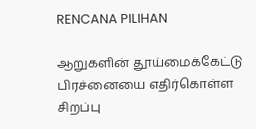RENCANA PILIHAN

ஆறுகளின் தூய்மைக்கேட்டு பிரச்னையை எதிர்கொள்ள சிறப்பு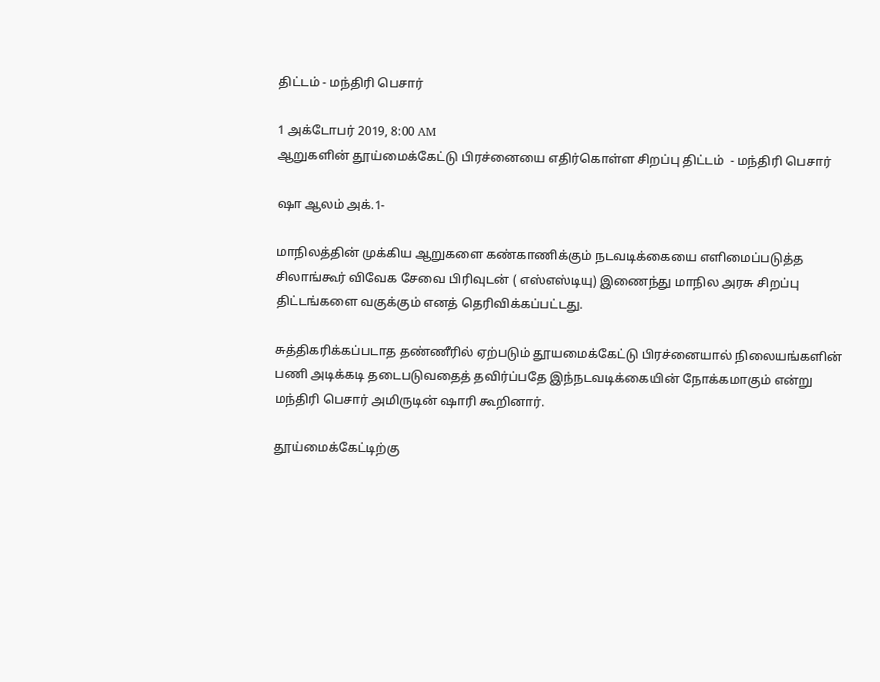திட்டம் - மந்திரி பெசார்

1 அக்டோபர் 2019, 8:00 AM
ஆறுகளின் தூய்மைக்கேட்டு பிரச்னையை எதிர்கொள்ள சிறப்பு திட்டம்  - மந்திரி பெசார்

ஷா ஆலம் அக்.1-

மாநிலத்தின் முக்கிய ஆறுகளை கண்காணிக்கும் நடவடிக்கையை எளிமைப்படுத்த சிலாங்கூர் விவேக சேவை பிரிவுடன் ( எஸ்எஸ்டியு) இணைந்து மாநில அரசு சிறப்பு திட்டங்களை வகுக்கும் எனத் தெரிவிக்கப்பட்டது.

சுத்திகரிக்கப்படாத தண்ணீரில் ஏற்படும் தூயமைக்கேட்டு பிரச்னையால் நிலையங்களின் பணி அடிக்கடி தடைபடுவதைத் தவிர்ப்பதே இந்நடவடிக்கையின் நோக்கமாகும் என்று மந்திரி பெசார் அமிருடின் ஷாரி கூறினார்.

தூய்மைக்கேட்டிற்கு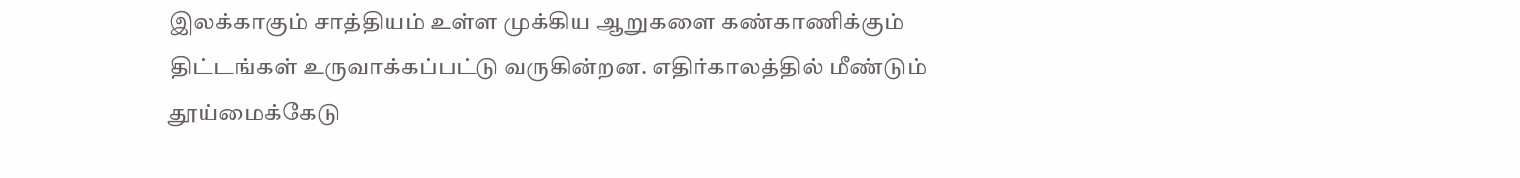இலக்காகும் சாத்தியம் உள்ள முக்கிய ஆறுகளை கண்காணிக்கும் திட்டங்கள் உருவாக்கப்பட்டு வருகின்றன. எதிர்காலத்தில் மீண்டும் தூய்மைக்கேடு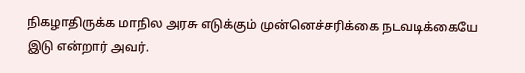நிகழாதிருக்க மாநில அரசு எடுக்கும் முன்னெச்சரிக்கை நடவடிக்கையே இடு என்றார் அவர்.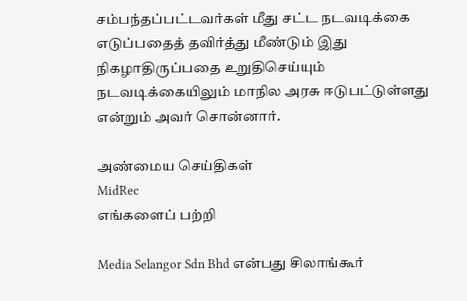சம்பந்தப்பட்டவர்கள் மீது சட்ட நடவடிக்கை எடுப்பதைத் தவிர்த்து மீண்டும் இது நிகழாதிருப்பதை உறுதிசெய்யும் நடவடிக்கையிலும் மாநில அரசு ஈடுபட்டுள்ளது என்றும் அவர் சொன்னார்.

அண்மைய செய்திகள்
MidRec
எங்களைப் பற்றி

Media Selangor Sdn Bhd என்பது சிலாங்கூர்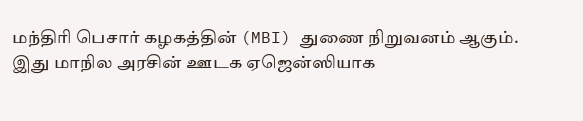மந்திரி பெசார் கழகத்தின் (MBI) துணை நிறுவனம் ஆகும். இது மாநில அரசின் ஊடக ஏஜென்ஸியாக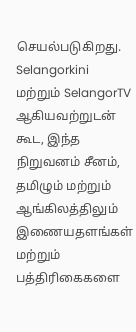செயல்படுகிறது. Selangorkini மற்றும் SelangorTV ஆகியவற்றுடன் கூட, இந்த நிறுவனம் சீனம், தமிழும் மற்றும் ஆங்கிலத்திலும் இணையதளங்கள் மற்றும் பத்திரிகைகளை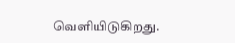வெளியிடுகிறது.